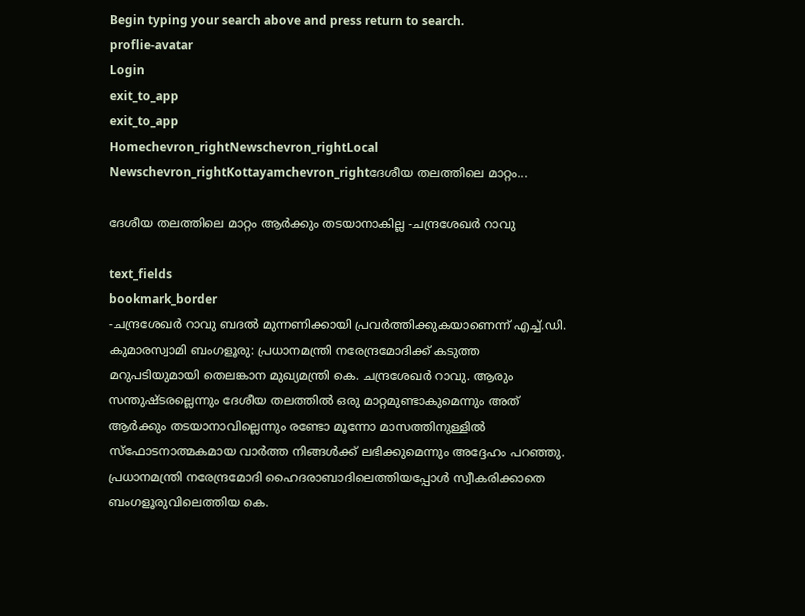Begin typing your search above and press return to search.
proflie-avatar
Login
exit_to_app
exit_to_app
Homechevron_rightNewschevron_rightLocal Newschevron_rightKottayamchevron_rightദേശീയ തലത്തിലെ മാറ്റം...

ദേശീയ തലത്തിലെ മാറ്റം ആർക്കും തടയാനാകില്ല -ചന്ദ്രശേഖർ റാവു

text_fields
bookmark_border
-ചന്ദ്രശേഖർ റാവു ബദൽ മുന്നണിക്കായി പ്രവർത്തിക്കുകയാണെന്ന് എച്ച്.ഡി. കുമാരസ്വാമി ബംഗളൂരു: പ്രധാനമന്ത്രി നരേന്ദ്രമോദിക്ക് കടുത്ത മറുപടിയുമായി തെലങ്കാന മുഖ്യമന്ത്രി കെ. ചന്ദ്രശേഖർ റാവു. ആരും സന്തുഷ്ടരല്ലെന്നും ദേശീയ തലത്തിൽ ഒരു മാറ്റമുണ്ടാകുമെന്നും അത് ആർക്കും തടയാനാവില്ലെന്നും രണ്ടോ മൂന്നോ മാസത്തിനുള്ളിൽ സ്ഫോടനാത്മകമായ വാർത്ത നിങ്ങൾക്ക് ലഭിക്കുമെന്നും അദ്ദേഹം പറഞ്ഞു. പ്രധാനമന്ത്രി നരേന്ദ്രമോദി ഹൈദരാബാദിലെത്തിയപ്പോൾ സ്വീകരിക്കാതെ ബംഗളൂരുവിലെത്തിയ കെ.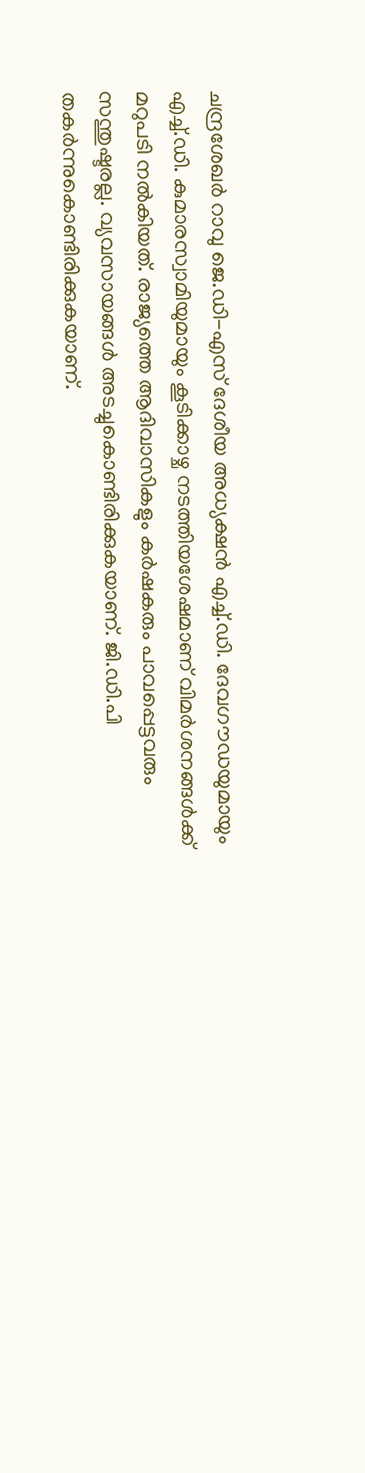ചന്ദ്രശേഖർ റാവു ജെ.ഡി-എസ് ദേശീയ അധ്യക്ഷൻ എച്ച്.ഡി. ദേവഗൗഡയുമായും എച്ച്.ഡി. കുമാരസ്വാമിയുമായും കൂടിക്കാഴ്ച നടത്തിയശേഷമാണ് വിമർശനങ്ങൾക്ക് മറുപടി നൽകിയത്. രാജ്യത്തെ ആദിവാസികളും കർഷകരും പാവപ്പെട്ടവരും സന്തുഷ്ടരല്ല. വ്യവസായങ്ങൾ അടച്ചുകൊണ്ടിരിക്കുകയാണ്. ജി.ഡി.പി തകർന്നുകൊണ്ടിരിക്കുകയാണ്.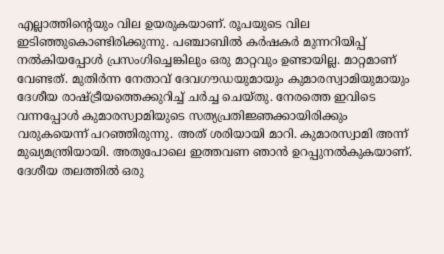എല്ലാത്തിന്‍റെയും വില ഉയരുകയാണ്. രൂപയുടെ വില ഇടിഞ്ഞുകൊണ്ടിരിക്കുന്നു. പഞ്ചാബിൽ കർഷകർ മുന്നറിയിപ്പ് നൽകിയപ്പോൾ പ്രസംഗിച്ചെങ്കിലും ഒരു മാറ്റവും ഉണ്ടായില്ല. മാറ്റമാണ് വേണ്ടത്. മുതിർന്ന നേതാവ് ദേവഗൗഡയുമായും കുമാരസ്വാമിയുമായും ദേശീയ രാഷ്ട്രീയത്തെക്കുറിച്ച് ചർച്ച ചെയ്തു. നേരത്തെ ഇവിടെ വന്നപ്പോൾ കുമാരസ്വാമിയുടെ സത്യപ്രതിജ്ഞക്കായിരിക്കും വരുകയെന്ന് പറഞ്ഞിരുന്നു. അത് ശരിയായി മാറി. കുമാരസ്വാമി അന്ന് മുഖ്യമന്ത്രിയായി. അതുപോലെ ഇത്തവണ ഞാൻ ഉറപ്പുനൽകുകയാണ്. ദേശീയ തലത്തിൽ ഒരു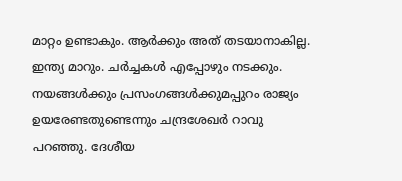മാറ്റം ഉണ്ടാകും. ആർക്കും അത് തടയാനാകില്ല. ഇന്ത്യ മാറും. ചർച്ചകൾ എപ്പോഴും നടക്കും. നയങ്ങൾക്കും പ്രസംഗങ്ങൾക്കുമപ്പുറം രാജ്യം ഉയരേണ്ടതുണ്ടെന്നും ചന്ദ്രശേഖർ റാവു പറഞ്ഞു. ദേശീയ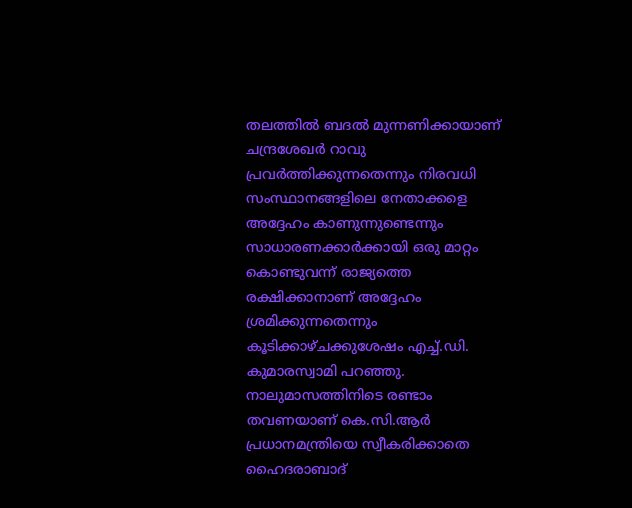തലത്തിൽ ബദൽ മുന്നണിക്കായാണ് ചന്ദ്രശേഖർ റാവു പ്രവർത്തിക്കുന്നതെന്നും നിരവധി സംസ്ഥാനങ്ങളിലെ നേതാക്കളെ അദ്ദേഹം കാണുന്നുണ്ടെന്നും സാധാരണക്കാർക്കായി ഒരു മാറ്റം കൊണ്ടുവന്ന് രാജ്യത്തെ രക്ഷിക്കാനാണ് അദ്ദേഹം ശ്രമിക്കുന്നതെന്നും കൂടിക്കാഴ്ചക്കുശേഷം എച്ച്.ഡി. കുമാരസ്വാമി പറഞ്ഞു. നാലുമാസത്തിനിടെ രണ്ടാം തവണയാണ് കെ.സി.ആർ പ്രധാനമന്ത്രിയെ സ്വീകരിക്കാതെ ഹൈദരാബാദ്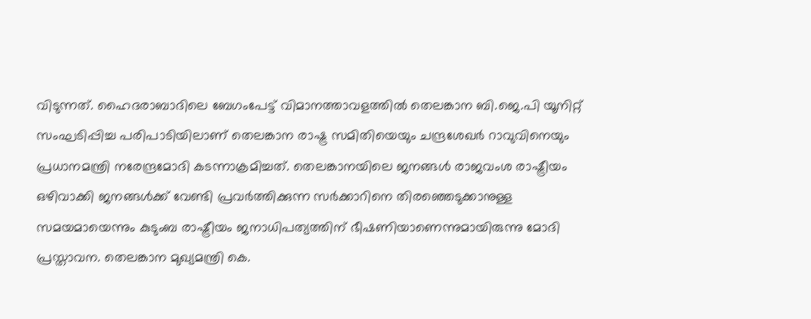വിടുന്നത്. ഹൈദരാബാദിലെ ബേഗംപേട്ട് വിമാനത്താവളത്തിൽ തെലങ്കാന ബി.ജെ.പി യൂനിറ്റ് സംഘടിപ്പിച്ച പരിപാടിയിലാണ് തെലങ്കാന രാഷ്ട്ര സമിതിയെയും ചന്ദ്രശേഖർ റാവുവിനെയും പ്രധാനമന്ത്രി നരേന്ദ്രമോദി കടന്നാക്രമിച്ചത്. തെലങ്കാനയിലെ ജനങ്ങൾ രാജവംശ രാഷ്ട്രീയം ഒഴിവാക്കി ജനങ്ങൾക്ക് വേണ്ടി പ്രവർത്തിക്കുന്ന സർക്കാറിനെ തിരഞ്ഞെടുക്കാനുള്ള സമയമായെന്നും കുടുംബ രാഷ്ട്രീയം ജനാധിപത്യത്തിന് ഭീഷണിയാണെന്നുമായിരുന്നു മോദി പ്രസ്താവന. തെലങ്കാന മുഖ്യമന്ത്രി കെ.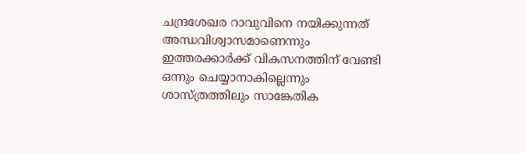ചന്ദ്രശേഖര റാവുവിനെ നയിക്കുന്നത് അന്ധവിശ്വാസമാണെന്നും ഇത്തരക്കാർക്ക് വികസനത്തിന് വേണ്ടി ഒന്നും ചെയ്യാനാകില്ലെന്നും ശാസ്ത്രത്തിലും സാങ്കേതിക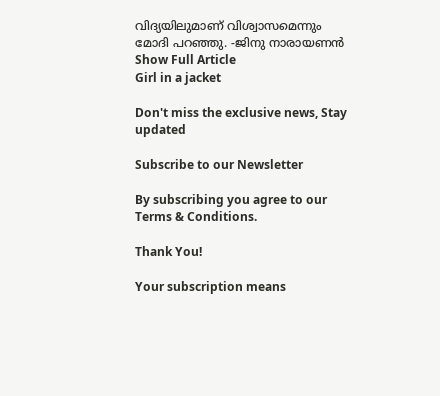വിദ്യയിലുമാണ് വിശ്വാസമെന്നും മോദി പറഞ്ഞു. -ജിനു നാരായണൻ
Show Full Article
Girl in a jacket

Don't miss the exclusive news, Stay updated

Subscribe to our Newsletter

By subscribing you agree to our Terms & Conditions.

Thank You!

Your subscription means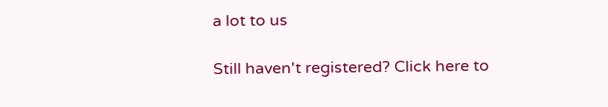a lot to us

Still haven't registered? Click here to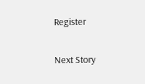Register

Next Story